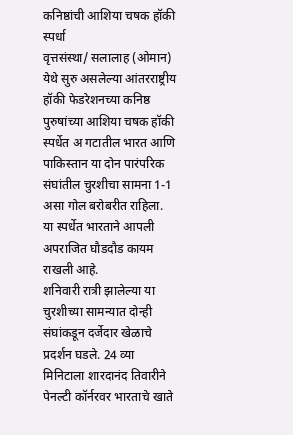कनिष्ठांची आशिया चषक हॉकी स्पर्धा
वृत्तसंस्था/ सलालाह (ओमान)
येथे सुरु असलेल्या आंतरराष्ट्रीय हॉकी फेडरेशनच्या कनिष्ठ पुरुषांच्या आशिया चषक हॉकी स्पर्धेत अ गटातील भारत आणि पाकिस्तान या दोन पारंपरिक संघांतील चुरशीचा सामना 1-1 असा गोल बरोबरीत राहिला. या स्पर्धेत भारताने आपली अपराजित घौडदौड कायम राखली आहे.
शनिवारी रात्री झालेल्या या चुरशीच्या सामन्यात दोन्ही संघांकडून दर्जेदार खेळाचे प्रदर्शन घडले. 24 व्या मिनिटाला शारदानंद तिवारीने पेनल्टी कॉर्नरवर भारताचे खाते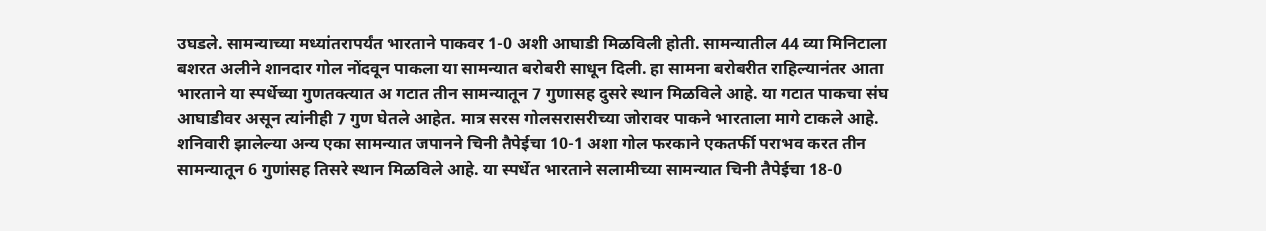उघडले. सामन्याच्या मध्यांतरापर्यंत भारताने पाकवर 1-0 अशी आघाडी मिळविली होती. सामन्यातील 44 व्या मिनिटाला बशरत अलीने शानदार गोल नोंदवून पाकला या सामन्यात बरोबरी साधून दिली. हा सामना बरोबरीत राहिल्यानंतर आता भारताने या स्पर्धेच्या गुणतक्त्यात अ गटात तीन सामन्यातून 7 गुणासह दुसरे स्थान मिळविले आहे. या गटात पाकचा संघ आघाडीवर असून त्यांनीही 7 गुण घेतले आहेत. मात्र सरस गोलसरासरीच्या जोरावर पाकने भारताला मागे टाकले आहे.
शनिवारी झालेल्या अन्य एका सामन्यात जपानने चिनी तैपेईचा 10-1 अशा गोल फरकाने एकतर्फी पराभव करत तीन सामन्यातून 6 गुणांसह तिसरे स्थान मिळविले आहे. या स्पर्धेत भारताने सलामीच्या सामन्यात चिनी तैपेईचा 18-0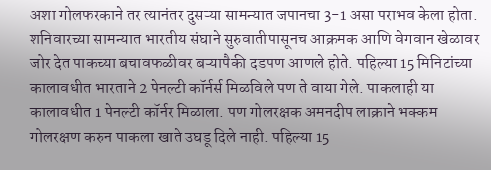अशा गोलफरकाने तर त्यानंतर दुसऱ्या सामन्यात जपानचा 3-1 असा पराभव केला होता.
शनिवारच्या सामन्यात भारतीय संघाने सुरुवातीपासूनच आक्रमक आणि वेगवान खेळावर जोर देत पाकच्या बचावफळीवर बऱ्यापैकी दडपण आणले होते. पहिल्या 15 मिनिटांच्या कालावधीत भारताने 2 पेनल्टी कॉर्नर्स मिळविले पण ते वाया गेले. पाकलाही या कालावधीत 1 पेनल्टी कॉर्नर मिळाला. पण गोलरक्षक अमनदीप लाक्राने भक्कम गोलरक्षण करुन पाकला खाते उघडू दिले नाही. पहिल्या 15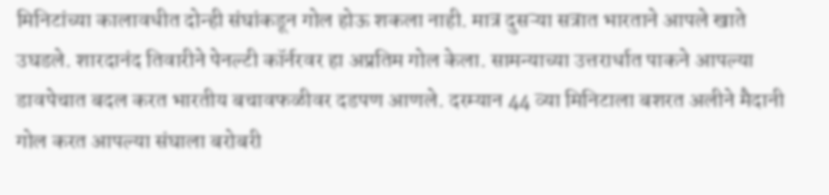मिनिटांच्या कालावधीत दोन्ही संघांकडून गोल होऊ शकला नाही. मात्र दुसऱ्या सत्रात भारताने आपले खाते उघडले. शारदानंद तिवारीने पेनल्टी कॉर्नरवर हा अप्रतिम गोल केला. सामन्याच्या उत्तरार्धात पाकने आपल्या डावपेचात बदल करत भारतीय बचावफळीवर दडपण आणले. दरम्यान 44 व्या मिनिटाला बशरत अलीने मैदानी गोल करत आपल्या संघाला बरोबरी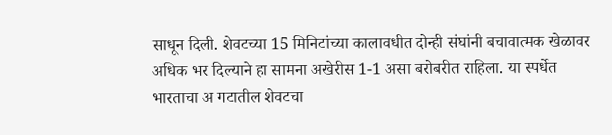साधून दिली. शेवटच्या 15 मिनिटांच्या कालावधीत दोन्ही संघांनी बचावात्मक खेळावर अधिक भर दिल्याने हा सामना अखेरीस 1-1 असा बरोबरीत राहिला. या स्पर्धेत भारताचा अ गटातील शेवटचा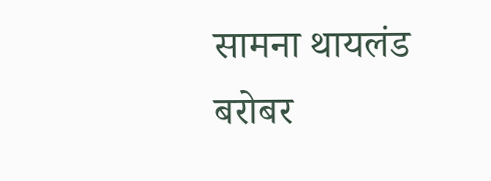सामना थायलंड बरोबर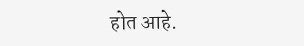होत आहे.